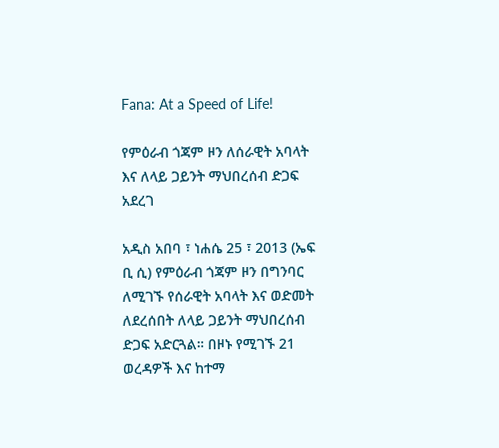Fana: At a Speed of Life!

የምዕራብ ጎጃም ዞን ለሰራዊት አባላት እና ለላይ ጋይንት ማህበረሰብ ድጋፍ አደረገ

አዲስ አበባ ፣ ነሐሴ 25 ፣ 2013 (ኤፍ ቢ ሲ) የምዕራብ ጎጃም ዞን በግንባር ለሚገኙ የሰራዊት አባላት እና ወድመት ለደረሰበት ለላይ ጋይንት ማህበረሰብ ድጋፍ አድርጓል። በዞኑ የሚገኙ 21 ወረዳዎች እና ከተማ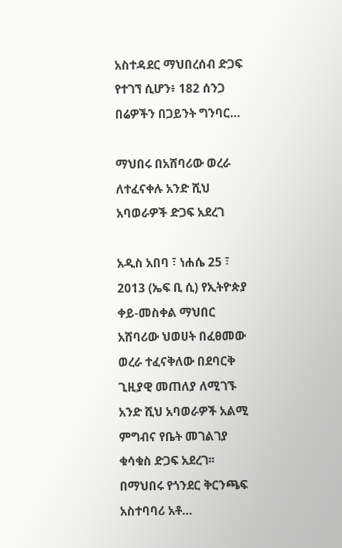አስተዳደር ማህበረሰብ ድጋፍ የተገኘ ሲሆን፥ 182 ሰንጋ በሬዎችን በጋይንት ግንባር…

ማህበሩ በአሸባሪው ወረራ ለተፈናቀሉ አንድ ሺህ አባወራዎች ድጋፍ አደረገ

አዲስ አበባ ፣ ነሐሴ 25 ፣ 2013 (ኤፍ ቢ ሲ) የኢትዮጵያ ቀይ-መስቀል ማህበር አሸባሪው ህወሀት በፈፀመው ወረራ ተፈናቅለው በደባርቅ ጊዚያዊ መጠለያ ለሚገኙ አንድ ሺህ አባወራዎች አልሚ ምግብና የቤት መገልገያ ቁሳቁስ ድጋፍ አደረገ፡፡ በማህበሩ የጎንደር ቅርንጫፍ አስተባባሪ አቶ…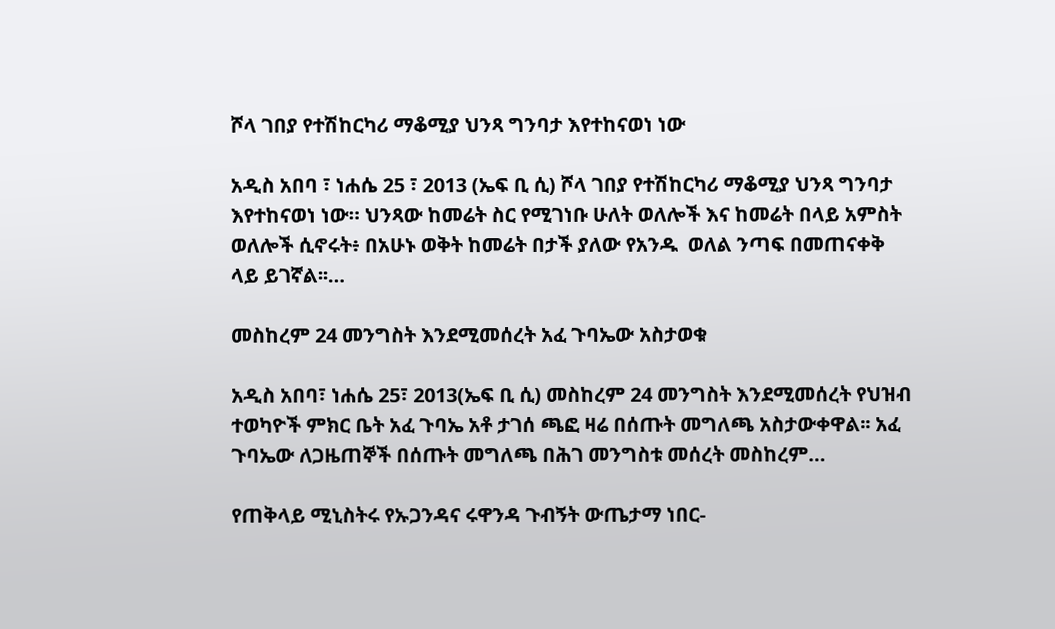ሾላ ገበያ የተሽከርካሪ ማቆሚያ ህንጻ ግንባታ እየተከናወነ ነው

አዲስ አበባ ፣ ነሐሴ 25 ፣ 2013 (ኤፍ ቢ ሲ) ሾላ ገበያ የተሽከርካሪ ማቆሚያ ህንጻ ግንባታ እየተከናወነ ነው። ህንጻው ከመሬት ስር የሚገነቡ ሁለት ወለሎች እና ከመሬት በላይ አምስት ወለሎች ሲኖሩት፥ በአሁኑ ወቅት ከመሬት በታች ያለው የአንዱ  ወለል ንጣፍ በመጠናቀቅ ላይ ይገኛል፡፡…

መስከረም 24 መንግስት እንደሚመሰረት አፈ ጉባኤው አስታወቁ

አዲስ አበባ፣ ነሐሴ 25፣ 2013(ኤፍ ቢ ሲ) መስከረም 24 መንግስት እንደሚመሰረት የህዝብ ተወካዮች ምክር ቤት አፈ ጉባኤ አቶ ታገሰ ጫፎ ዛሬ በሰጡት መግለጫ አስታውቀዋል፡፡ አፈ ጉባኤው ለጋዜጠኞች በሰጡት መግለጫ በሕገ መንግስቱ መሰረት መስከረም…

የጠቅላይ ሚኒስትሩ የኡጋንዳና ሩዋንዳ ጉብኝት ውጤታማ ነበር-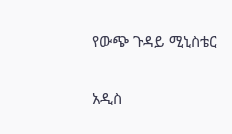የውጭ ጉዳይ ሚኒስቴር

አዲስ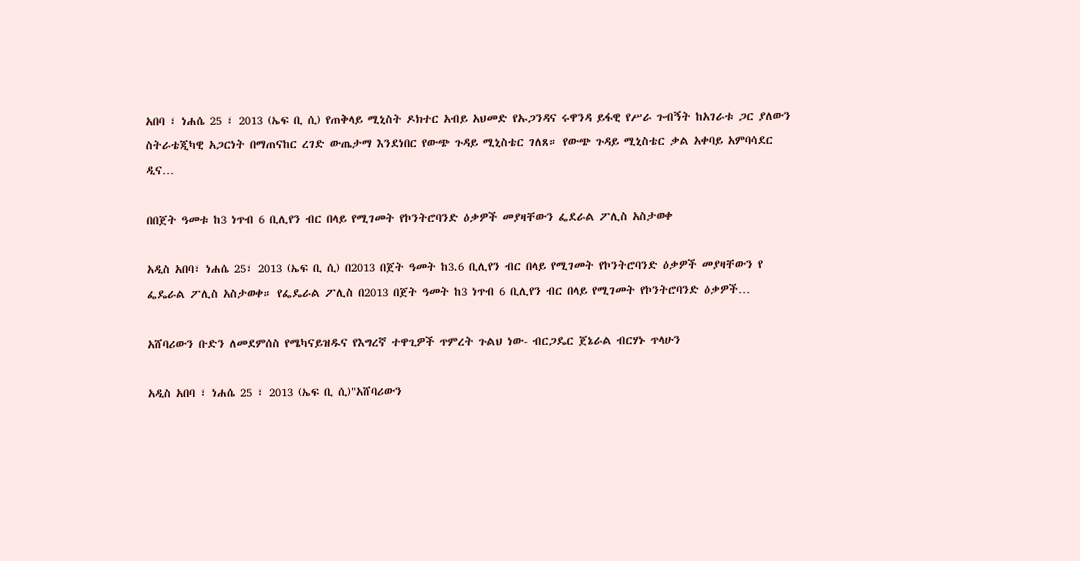አበባ ፣ ነሐሴ 25 ፣ 2013 (ኤፍ ቢ ሲ) የጠቅላይ ሚኒስት ዶክተር አብይ አህመድ የኡጋንዳና ሩዋንዳ ይፋዊ የሥራ ጉብኝት ከአገራቱ ጋር ያለውን ስትራቴጂካዊ አጋርነት በማጠናከር ረገድ ውጤታማ እንደነበር የውጭ ጉዳይ ሚኒስቴር ገለጸ። የውጭ ጉዳይ ሚኒስቴር ቃል አቀባይ አምባሳደር ዲና…

በበጀት ዓመቱ ከ3 ነጥብ 6 ቢሊየን ብር በላይ የሚገመት የኮንትሮባንድ ዕቃዎች መያዛቸውን ፌደራል ፖሊስ አስታወቀ

አዲስ አበባ፣ ነሐሴ 25፣ 2013 (ኤፍ ቢ ሲ) በ2013 በጀት ዓመት ከ3.6 ቢሊየን ብር በላይ የሚገመት የኮንትሮባንድ ዕቃዎች መያዛቸውን የ ፌዴራል ፖሊስ አስታወቀ። የፌዴራል ፖሊስ በ2013 በጀት ዓመት ከ3 ነጥብ 6 ቢሊየን ብር በላይ የሚገመት የኮንትሮባንድ ዕቃዎች…

አሸባሪውን ቡድን ለመደምሰስ የሜካናይዝዱና የእግረኛ ተዋጊዎች ጥምረት ጉልህ ነው- ብርጋዴር ጀኔራል ብርሃኑ ጥላሁን

አዲስ አበባ ፣ ነሐሴ 25 ፣ 2013 (ኤፍ ቢ ሲ)"አሸባሪውን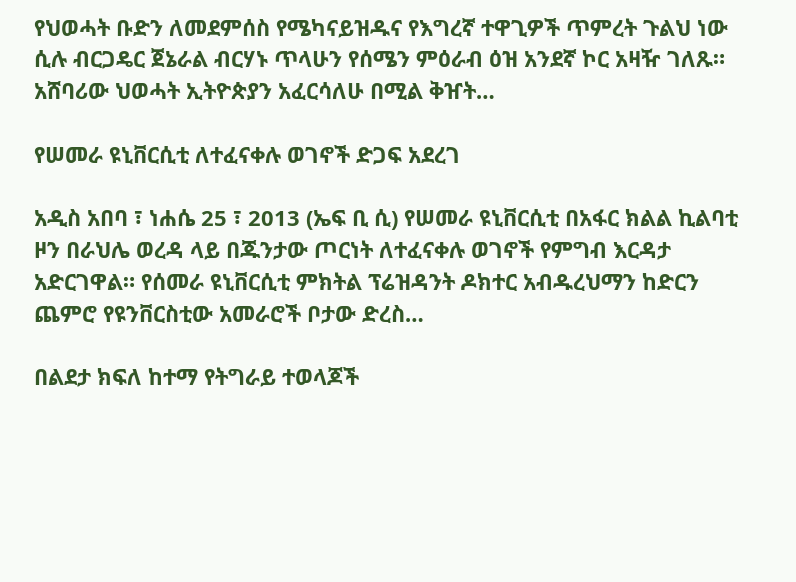የህወሓት ቡድን ለመደምሰስ የሜካናይዝዱና የእግረኛ ተዋጊዎች ጥምረት ጉልህ ነው ሲሉ ብርጋዴር ጀኔራል ብርሃኑ ጥላሁን የሰሜን ምዕራብ ዕዝ አንደኛ ኮር አዛዥ ገለጹ። አሸባሪው ህወሓት ኢትዮጵያን አፈርሳለሁ በሚል ቅዠት…

የሠመራ ዩኒቨርሲቲ ለተፈናቀሉ ወገኖች ድጋፍ አደረገ

አዲስ አበባ ፣ ነሐሴ 25 ፣ 2013 (ኤፍ ቢ ሲ) የሠመራ ዩኒቨርሲቲ በአፋር ክልል ኪልባቲ ዞን በራህሌ ወረዳ ላይ በጁንታው ጦርነት ለተፈናቀሉ ወገኖች የምግብ እርዳታ አድርገዋል። የሰመራ ዩኒቨርሲቲ ምክትል ፕሬዝዳንት ዶክተር አብዱረህማን ከድርን ጨምሮ የዩንቨርስቲው አመራሮች ቦታው ድረስ…

በልደታ ክፍለ ከተማ የትግራይ ተወላጆች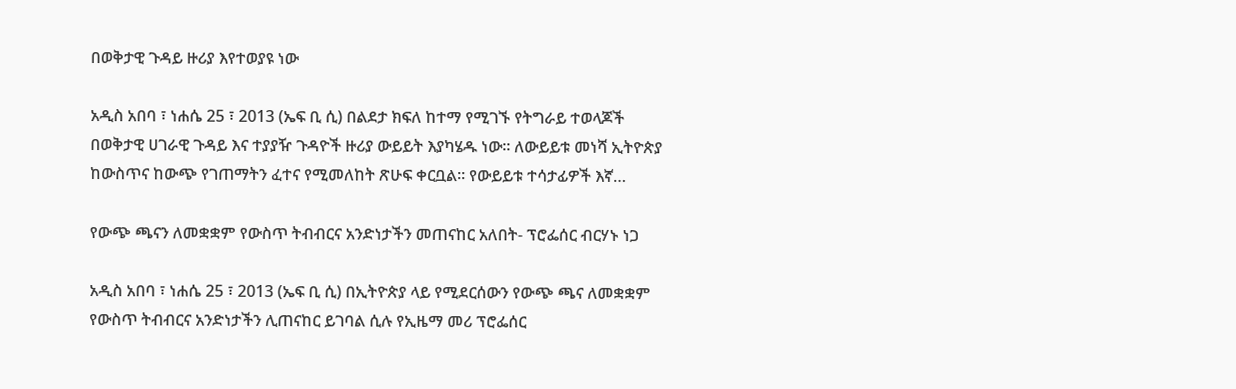በወቅታዊ ጉዳይ ዙሪያ እየተወያዩ ነው

አዲስ አበባ ፣ ነሐሴ 25 ፣ 2013 (ኤፍ ቢ ሲ) በልደታ ክፍለ ከተማ የሚገኙ የትግራይ ተወላጆች በወቅታዊ ሀገራዊ ጉዳይ እና ተያያዥ ጉዳዮች ዙሪያ ውይይት እያካሄዱ ነው፡፡ ለውይይቱ መነሻ ኢትዮጵያ ከውስጥና ከውጭ የገጠማትን ፈተና የሚመለከት ጽሁፍ ቀርቧል፡፡ የውይይቱ ተሳታፊዎች እኛ…

የውጭ ጫናን ለመቋቋም የውስጥ ትብብርና አንድነታችን መጠናከር አለበት- ፕሮፌሰር ብርሃኑ ነጋ

አዲስ አበባ ፣ ነሐሴ 25 ፣ 2013 (ኤፍ ቢ ሲ) በኢትዮጵያ ላይ የሚደርሰውን የውጭ ጫና ለመቋቋም የውስጥ ትብብርና አንድነታችን ሊጠናከር ይገባል ሲሉ የኢዜማ መሪ ፕሮፌሰር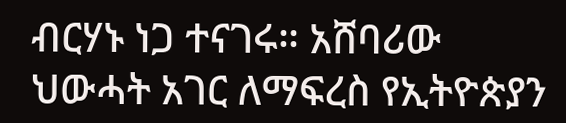ብርሃኑ ነጋ ተናገሩ። አሸባሪው ህውሓት አገር ለማፍረስ የኢትዮጵያን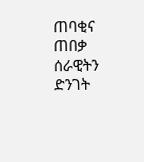ጠባቂና ጠበቃ ሰራዊትን ድንገት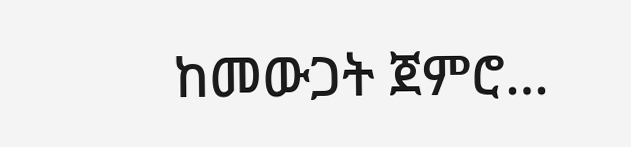ከመውጋት ጀምሮ…